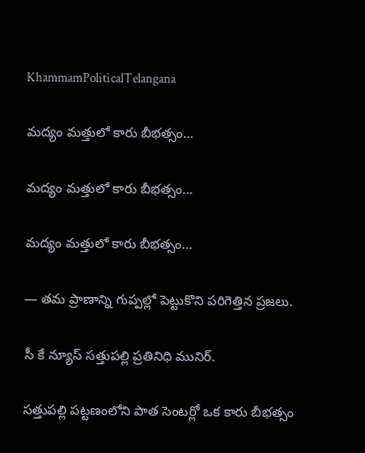KhammamPoliticalTelangana

మద్యం మత్తులో కారు బీభత్సం…

మద్యం మత్తులో కారు బీభత్సం…

మద్యం మత్తులో కారు బీభత్సం…

— తమ ప్రాణాన్ని గుప్పల్లో పెట్టుకొని పరిగెత్తిన ప్రజలు.

సీ కే న్యూస్ సత్తుపల్లి ప్రతినిధి మునిర్.

సత్తుపల్లి పట్టణంలోని పాత సెంటర్లో ఒక కారు బీభత్సం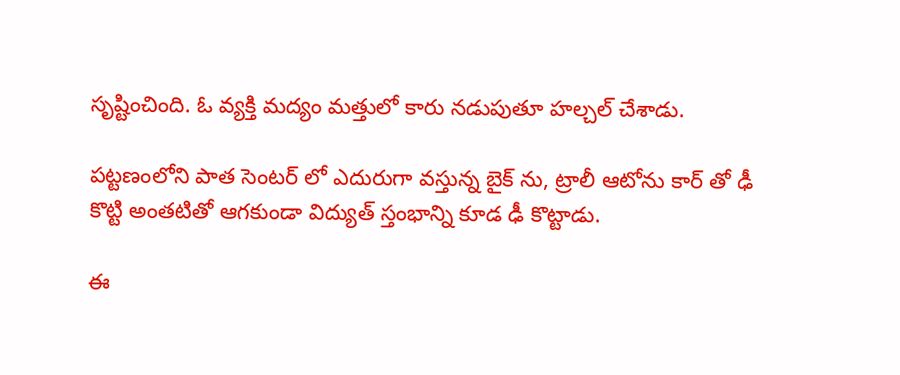సృష్టించింది. ఓ వ్యక్తి మద్యం మత్తులో కారు నడుపుతూ హల్చల్ చేశాడు.

పట్టణంలోని పాత సెంటర్ లో ఎదురుగా వస్తున్న బైక్ ను, ట్రాలీ ఆటోను కార్ తో ఢీ కొట్టి అంతటితో ఆగకుండా విద్యుత్ స్తంభాన్ని కూడ ఢీ కొట్టాడు.

ఈ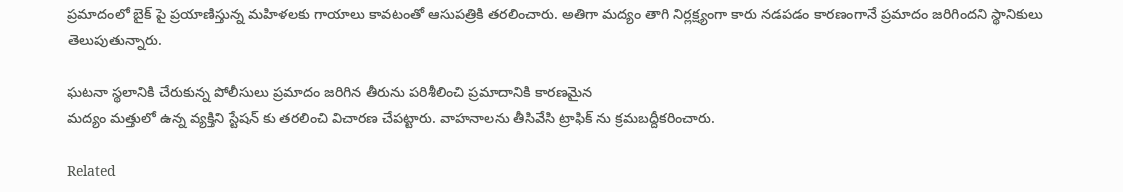ప్రమాదంలో బైక్ పై ప్రయాణిస్తున్న మహిళలకు గాయాలు కావటంతో ఆసుపత్రికి తరలించారు. అతిగా మద్యం తాగి నిర్లక్ష్యంగా కారు నడపడం కారణంగానే ప్రమాదం జరిగిందని స్థానికులు తెలుపుతున్నారు.

ఘటనా స్థలానికి చేరుకున్న పోలీసులు ప్రమాదం జరిగిన తీరును పరిశీలించి ప్రమాదానికి కారణమైన
మద్యం మత్తులో ఉన్న వ్యక్తిని స్టేషన్ కు తరలించి విచారణ చేపట్టారు. వాహనాలను తీసివేసి ట్రాఫిక్ ను క్రమబద్దీకరించారు.

Related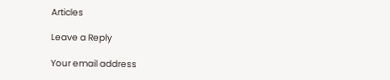Articles

Leave a Reply

Your email address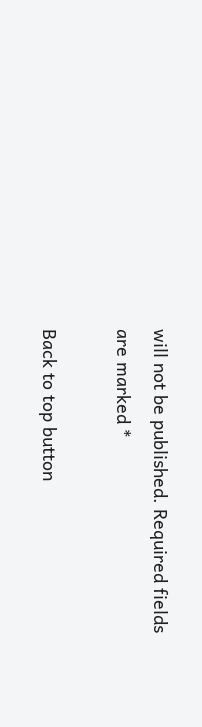will not be published. Required fields are marked *

Back to top button